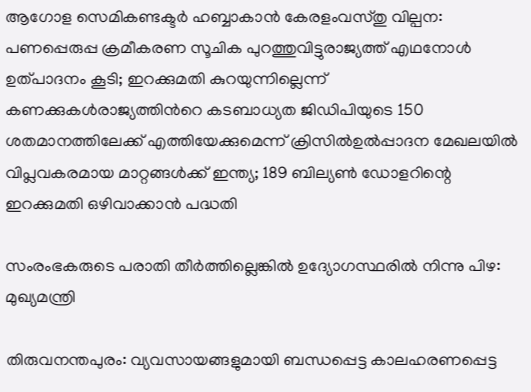ആഗോള സെമികണ്ടക്ടര്‍ ഹബ്ബാകാൻ കേരളംവസ്തു വില്പന: പണപ്പെരുപ്പ ക്രമീകരണ സൂചിക പുറത്തുവിട്ടുരാജ്യത്ത് എഥനോൾ ഉത്പാദനം കൂടി; ഇറക്കുമതി കുറയുന്നില്ലെന്ന് കണക്കുകൾരാജ്യത്തിൻറെ കടബാധ്യത ജിഡിപിയുടെ 150 ശതമാനത്തിലേക്ക് എത്തിയേക്കുമെന്ന് ക്രിസില്‍ഉല്‍പ്പാദന മേഖലയില്‍ വിപ്ലവകരമായ മാറ്റങ്ങള്‍ക്ക് ഇന്ത്യ; 189 ബില്യണ്‍ ഡോളറിന്റെ ഇറക്കുമതി ഒഴിവാക്കാന്‍ പദ്ധതി

സംരംഭകരുടെ പരാതി തീർത്തില്ലെങ്കിൽ ഉദ്യോഗസ്ഥരിൽ നിന്നു പിഴ: മുഖ്യമന്ത്രി

തിരുവനന്തപുരം: വ്യവസായങ്ങളുമായി ബന്ധപ്പെട്ട കാലഹരണപ്പെട്ട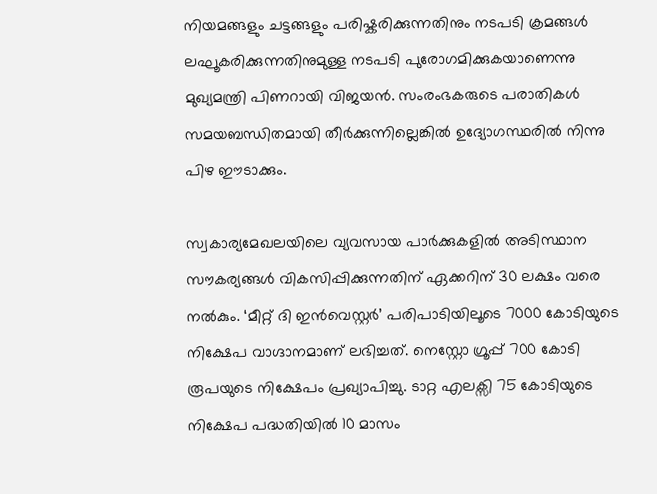നിയമങ്ങളും ചട്ടങ്ങളും പരിഷ്കരിക്കുന്നതിനും നടപടി ക്രമങ്ങൾ ലഘൂകരിക്കുന്നതിനുമുള്ള നടപടി പുരോഗമിക്കുകയാണെന്നു മുഖ്യമന്ത്രി പിണറായി വിജയൻ. സംരംഭകരുടെ പരാതികൾ സമയബന്ധിതമായി തീർക്കുന്നില്ലെങ്കിൽ ഉദ്യോഗസ്ഥരിൽ നിന്നു പിഴ ഈടാക്കും.

സ്വകാര്യമേഖലയിലെ വ്യവസായ പാർക്കുകളിൽ അടിസ്ഥാന സൗകര്യങ്ങൾ വികസിപ്പിക്കുന്നതിന് ഏക്കറിന് 30 ലക്ഷം വരെ നൽകും. ‘മീറ്റ് ദി ഇൻവെസ്റ്റർ’ പരിപാടിയിലൂടെ 7000 കോടിയുടെ നിക്ഷേപ വാഗ്ദാനമാണ് ലഭിച്ചത്. നെസ്റ്റോ ഗ്രൂപ്പ് 700 കോടി രൂപയുടെ നിക്ഷേപം പ്രഖ്യാപിച്ചു. ടാറ്റ എലക്സി 75 കോടിയുടെ നിക്ഷേപ പദ്ധതിയിൽ 10 മാസം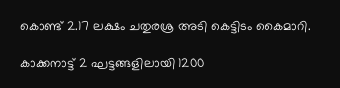കൊണ്ട് 2.17 ലക്ഷം ചതുരശ്ര അടി കെട്ടിടം കൈമാറി.

കാക്കനാട്ട് 2 ഘട്ടങ്ങളിലായി 1200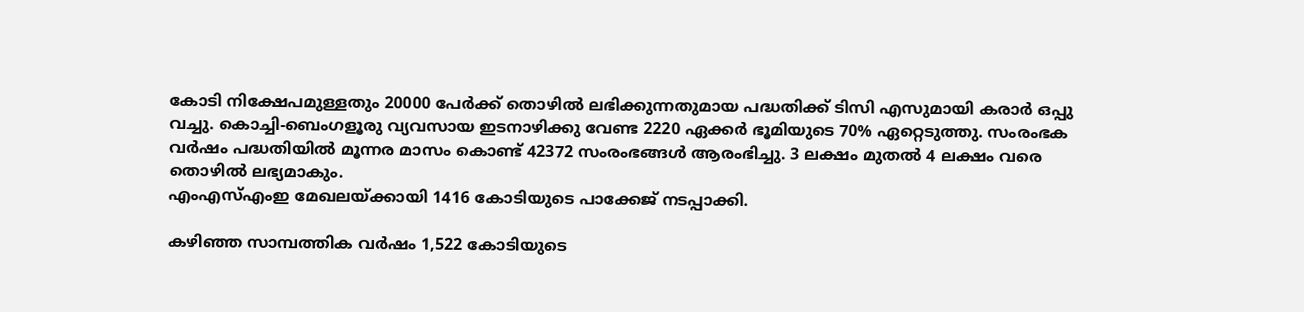കോടി നിക്ഷേപമുള്ളതും 20000 പേർക്ക് തൊഴിൽ ലഭിക്കുന്നതുമായ പദ്ധതിക്ക് ടിസി എസുമായി കരാർ ഒപ്പു വച്ചു. കൊച്ചി-ബെംഗളൂരു വ്യവസായ ഇടനാഴിക്കു വേണ്ട 2220 ഏക്കർ ഭൂമിയുടെ 70% ഏറ്റെടുത്തു. സംരംഭക വർഷം പദ്ധതിയിൽ മൂന്നര മാസം കൊണ്ട് 42372 സംരംഭങ്ങൾ ആരംഭിച്ചു. 3 ലക്ഷം മുതൽ 4 ലക്ഷം വരെ തൊഴിൽ ലഭ്യമാകും.
എംഎസ്എംഇ മേഖലയ്ക്കായി 1416 കോടിയുടെ പാക്കേജ് നടപ്പാക്കി.

കഴിഞ്ഞ സാമ്പത്തിക വർഷം 1,522 കോടിയുടെ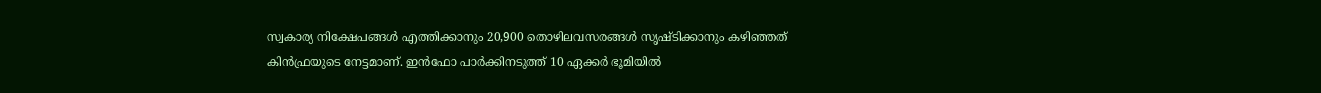സ്വകാര്യ നിക്ഷേപങ്ങൾ എത്തിക്കാനും 20,900 തൊഴിലവസരങ്ങൾ സൃഷ്ടിക്കാനും കഴിഞ്ഞത് കിൻഫ്രയുടെ നേട്ടമാണ്. ഇൻഫോ പാർക്കിനടുത്ത് 10 ഏക്കർ ഭൂമിയിൽ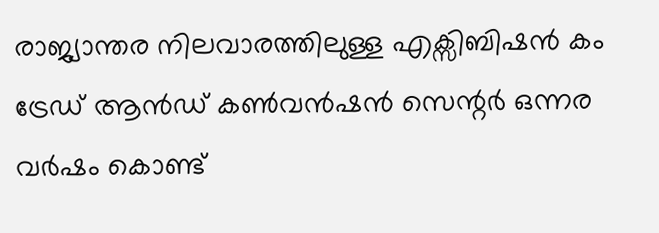രാജ്യാന്തര നിലവാരത്തിലുള്ള എക്സിബിഷൻ കം ട്രേഡ് ആൻഡ് കൺവൻഷൻ സെന്റർ ഒന്നര വർഷം കൊണ്ട്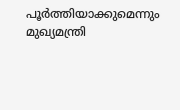പൂർത്തിയാക്കുമെന്നും മുഖ്യമന്ത്രി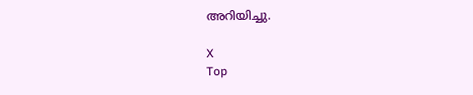അറിയിച്ചു.

X
Top